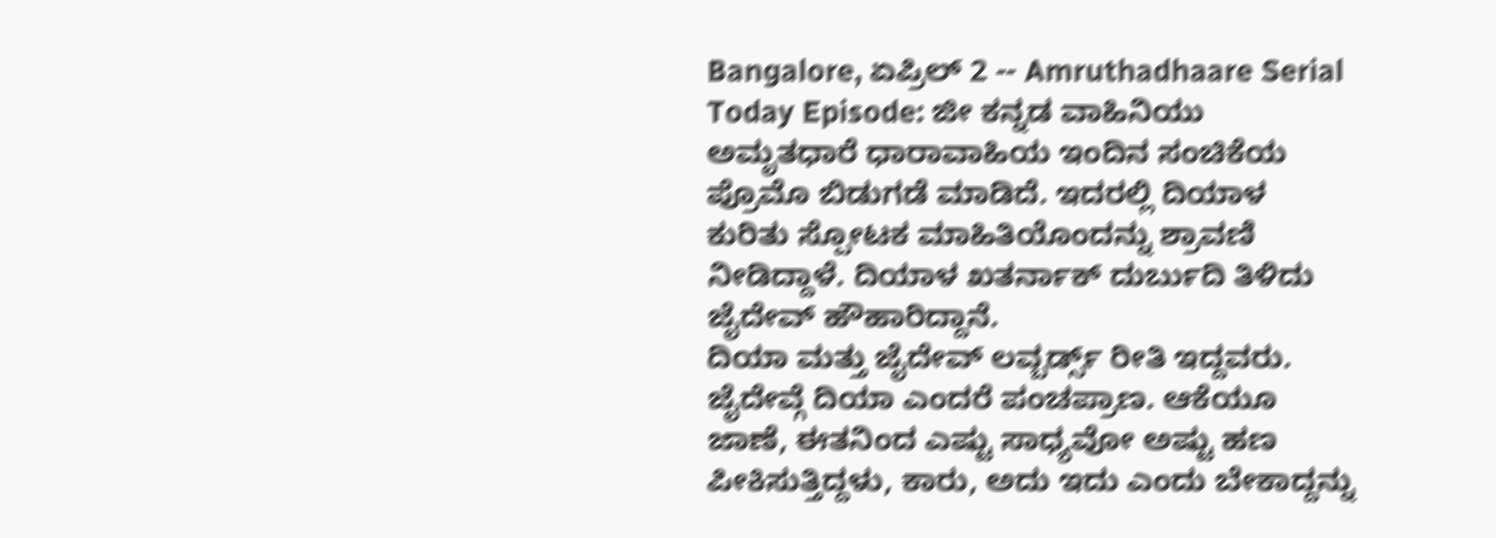Bangalore, ಏಪ್ರಿಲ್ 2 -- Amruthadhaare Serial Today Episode: ಜೀ ಕನ್ನಡ ವಾಹಿನಿಯು ಅಮೃತಧಾರೆ ಧಾರಾವಾಹಿಯ ಇಂದಿನ ಸಂಚಿಕೆಯ ಪ್ರೊಮೊ ಬಿಡುಗಡೆ ಮಾಡಿದೆ. ಇದರಲ್ಲಿ ದಿಯಾಳ ಕುರಿತು ಸ್ಪೋಟಕ ಮಾಹಿತಿಯೊಂದನ್ನು ಶ್ರಾವಣಿ ನೀಡಿದ್ದಾಳೆ. ದಿಯಾಳ ಖತರ್ನಾಕ್ ದುರ್ಬುದಿ ತಿಳಿದು ಜೈದೇವ್ ಹೌಹಾರಿದ್ದಾನೆ.
ದಿಯಾ ಮತ್ತು ಜೈದೇವ್ ಲವ್ಬರ್ಡ್ಸ್ ರೀತಿ ಇದ್ದವರು. ಜೈದೇವ್ಗೆ ದಿಯಾ ಎಂದರೆ ಪಂಚಪ್ರಾಣ. ಆಕೆಯೂ ಜಾಣೆ, ಈತನಿಂದ ಎಷ್ಟು ಸಾಧ್ಯವೋ ಅಷ್ಟು ಹಣ ಪೀಕಿಸುತ್ತಿದ್ದಳು, ಕಾರು, ಅದು ಇದು ಎಂದು ಬೇಕಾದ್ದನ್ನು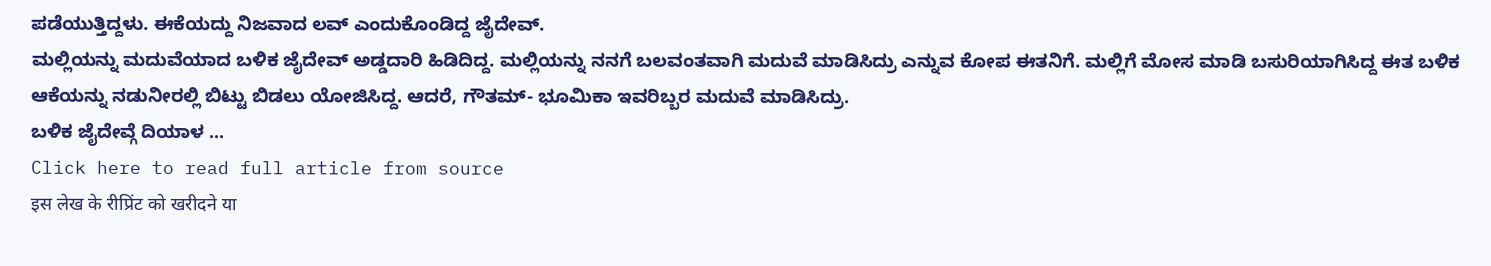ಪಡೆಯುತ್ತಿದ್ದಳು. ಈಕೆಯದ್ದು ನಿಜವಾದ ಲವ್ ಎಂದುಕೊಂಡಿದ್ದ ಜೈದೇವ್.
ಮಲ್ಲಿಯನ್ನು ಮದುವೆಯಾದ ಬಳಿಕ ಜೈದೇವ್ ಅಡ್ಡದಾರಿ ಹಿಡಿದಿದ್ದ. ಮಲ್ಲಿಯನ್ನು ನನಗೆ ಬಲವಂತವಾಗಿ ಮದುವೆ ಮಾಡಿಸಿದ್ರು ಎನ್ನುವ ಕೋಪ ಈತನಿಗೆ. ಮಲ್ಲಿಗೆ ಮೋಸ ಮಾಡಿ ಬಸುರಿಯಾಗಿಸಿದ್ದ ಈತ ಬಳಿಕ ಆಕೆಯನ್ನು ನಡುನೀರಲ್ಲಿ ಬಿಟ್ಟು ಬಿಡಲು ಯೋಜಿಸಿದ್ದ. ಆದರೆ, ಗೌತಮ್- ಭೂಮಿಕಾ ಇವರಿಬ್ಬರ ಮದುವೆ ಮಾಡಿಸಿದ್ರು.
ಬಳಿಕ ಜೈದೇವ್ಗೆ ದಿಯಾಳ ...
Click here to read full article from source
इस लेख के रीप्रिंट को खरीदने या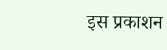इस प्रकाशन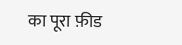का पूरा फ़ीड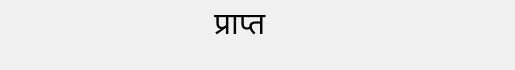प्राप्त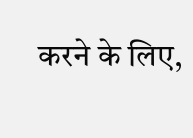करने के लिए,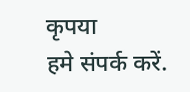कृपया
हमे संपर्क करें.